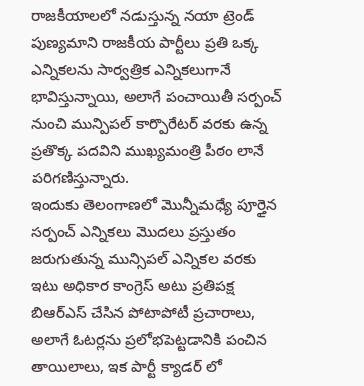రాజకీయాలలో నడుస్తున్న నయా ట్రెండ్ పుణ్యమాని రాజకీయ పార్టీలు ప్రతి ఒక్క ఎన్నికలను సార్వత్రిక ఎన్నికలుగానే భావిస్తున్నాయి, అలాగే పంచాయితీ సర్పంచ్ నుంచి మున్పిపల్ కార్పొరేటర్ వరకు ఉన్న ప్రతొక్క పదవిని ముఖ్యమంత్రి పీఠం లానే పరిగణిస్తున్నారు.
ఇందుకు తెలంగాణలో మొన్నీమధ్యే పూర్తైన సర్పంచ్ ఎన్నికలు మొదలు ప్రస్తుతం జరుగుతున్న మున్సిపల్ ఎన్నికల వరకు ఇటు అధికార కాంగ్రెస్ అటు ప్రతిపక్ష బిఆర్ఎస్ చేసిన పోటాపోటీ ప్రచారాలు,
అలాగే ఓటర్లను ప్రలోభపెట్టడానికి పంచిన తాయిలాలు, ఇక పార్టీ క్యాడర్ లో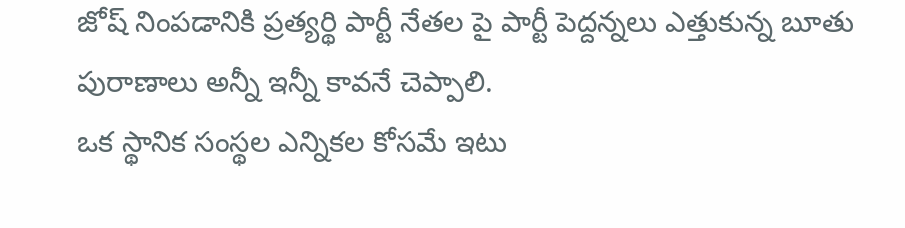జోష్ నింపడానికి ప్రత్యర్థి పార్టీ నేతల పై పార్టీ పెద్దన్నలు ఎత్తుకున్న బూతు పురాణాలు అన్నీ ఇన్నీ కావనే చెప్పాలి.
ఒక స్థానిక సంస్థల ఎన్నికల కోసమే ఇటు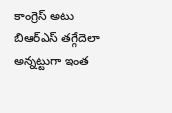కాంగ్రెస్ అటు బిఆర్ఎస్ తగ్గేదెలా అన్నట్టుగా ఇంత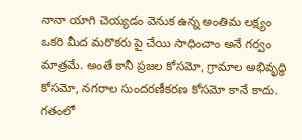నానా యాగి చెయ్యడం వెనుక ఉన్న అంతిమ లక్ష్యం ఒకరి మీద మరొకరు పై చేయి సాధించాం అనే గర్వం మాత్రమే. అంతే కానీ ప్రజల కోసమో, గ్రామాల అభివృద్ధి కోసమో, నగరాల సుందరణీకరణ కోసమో కానే కాదు.
గతంలో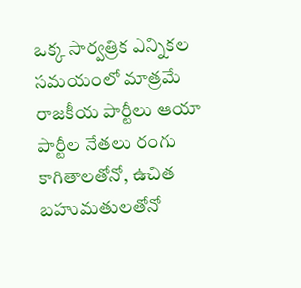ఒక్క సార్వత్రిక ఎన్నికల సమయంలో మాత్రమే రాజకీయ పార్టీలు ఆయా పార్టీల నేతలు రంగు కాగితాలతోనో, ఉచిత బహుమతులతోనో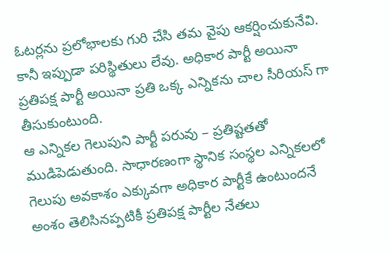ఓటర్లను ప్రలోభాలకు గురి చేసి తమ వైపు ఆకర్షించుకునేవి. కానీ ఇప్పుడా పరిస్థితులు లేవు. అధికార పార్టీ అయినా ప్రతిపక్ష పార్టీ అయినా ప్రతి ఒక్క ఎన్నికను చాల సీరియస్ గా తీసుకుంటుంది.
ఆ ఎన్నికల గెలుపుని పార్టీ పరువు – ప్రతిష్టతతో ముడిపెడుతుంది. సాధారణంగా స్థానిక సంస్థల ఎన్నికలలో గెలుపు అవకాశం ఎక్కువగా అధికార పార్టీకే ఉంటుందనే అంశం తెలిసినప్పటికీ ప్రతిపక్ష పార్టీల నేతలు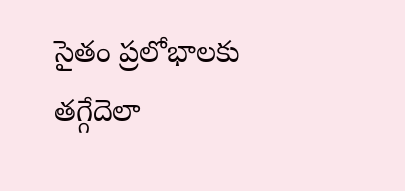సైతం ప్రలోభాలకు తగ్గేదెలా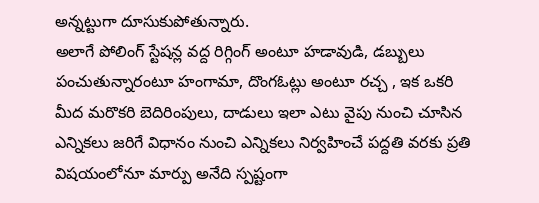అన్నట్టుగా దూసుకుపోతున్నారు.
అలాగే పోలింగ్ స్టేషన్ల వద్ద రిగ్గింగ్ అంటూ హడావుడి, డబ్బులు పంచుతున్నారంటూ హంగామా, దొంగఓట్లు అంటూ రచ్చ , ఇక ఒకరి మీద మరొకరి బెదిరింపులు, దాడులు ఇలా ఎటు వైపు నుంచి చూసిన ఎన్నికలు జరిగే విధానం నుంచి ఎన్నికలు నిర్వహించే పద్దతి వరకు ప్రతి విషయంలోనూ మార్పు అనేది స్పష్టంగా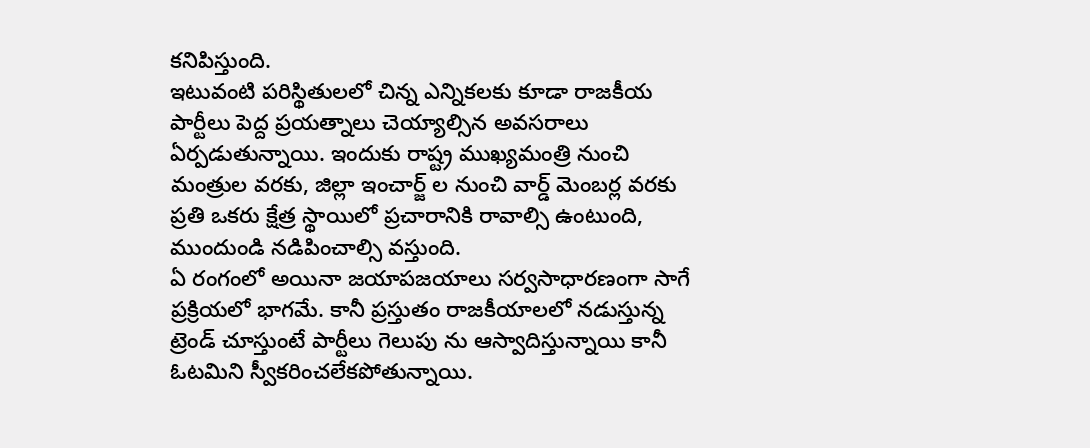కనిపిస్తుంది.
ఇటువంటి పరిస్థితులలో చిన్న ఎన్నికలకు కూడా రాజకీయ పార్టీలు పెద్ద ప్రయత్నాలు చెయ్యాల్సిన అవసరాలు ఏర్పడుతున్నాయి. ఇందుకు రాష్ట్ర ముఖ్యమంత్రి నుంచి మంత్రుల వరకు, జిల్లా ఇంచార్జ్ ల నుంచి వార్డ్ మెంబర్ల వరకు ప్రతి ఒకరు క్షేత్ర స్థాయిలో ప్రచారానికి రావాల్సి ఉంటుంది, ముందుండి నడిపించాల్సి వస్తుంది.
ఏ రంగంలో అయినా జయాపజయాలు సర్వసాధారణంగా సాగే ప్రక్రియలో భాగమే. కానీ ప్రస్తుతం రాజకీయాలలో నడుస్తున్న ట్రెండ్ చూస్తుంటే పార్టీలు గెలుపు ను ఆస్వాదిస్తున్నాయి కానీ ఓటమిని స్వీకరించలేకపోతున్నాయి.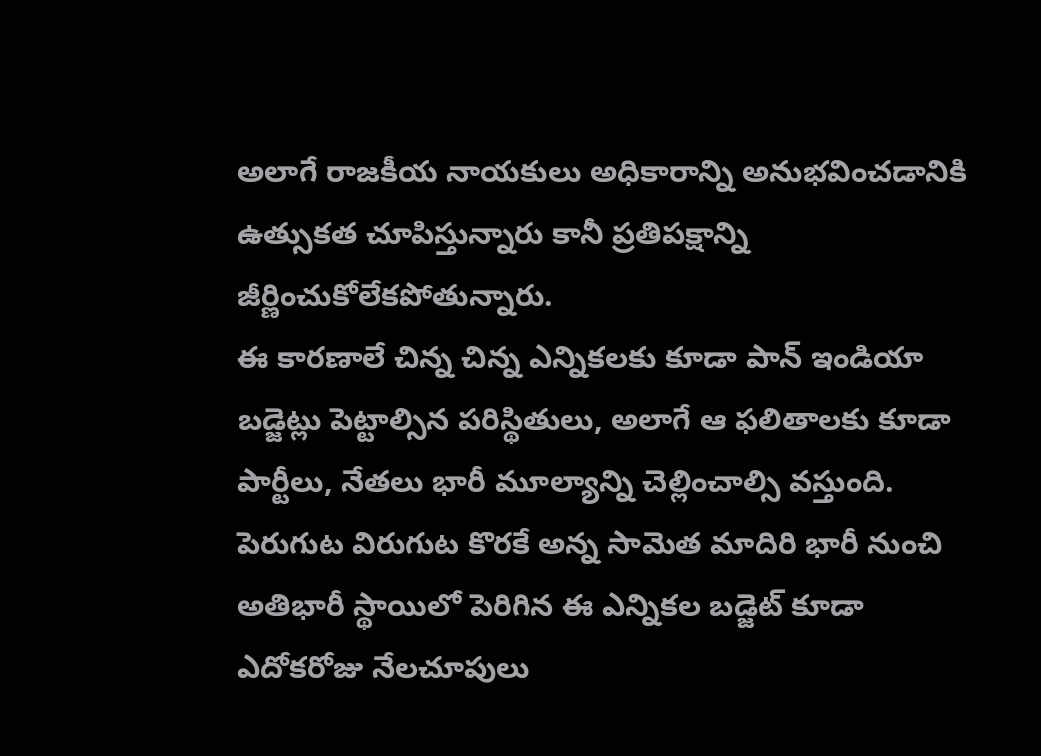అలాగే రాజకీయ నాయకులు అధికారాన్ని అనుభవించడానికి ఉత్సుకత చూపిస్తున్నారు కానీ ప్రతిపక్షాన్ని జీర్ణించుకోలేకపోతున్నారు.
ఈ కారణాలే చిన్న చిన్న ఎన్నికలకు కూడా పాన్ ఇండియా బడ్జెట్లు పెట్టాల్సిన పరిస్థితులు, అలాగే ఆ ఫలితాలకు కూడా పార్టీలు, నేతలు భారీ మూల్యాన్ని చెల్లించాల్సి వస్తుంది. పెరుగుట విరుగుట కొరకే అన్న సామెత మాదిరి భారీ నుంచి అతిభారీ స్థాయిలో పెరిగిన ఈ ఎన్నికల బడ్జెట్ కూడా ఎదోకరోజు నేలచూపులు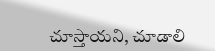చూస్తాయని, చూడాలి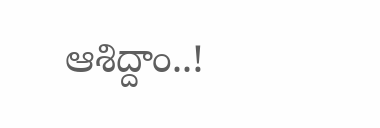ఆశిద్దాం..!